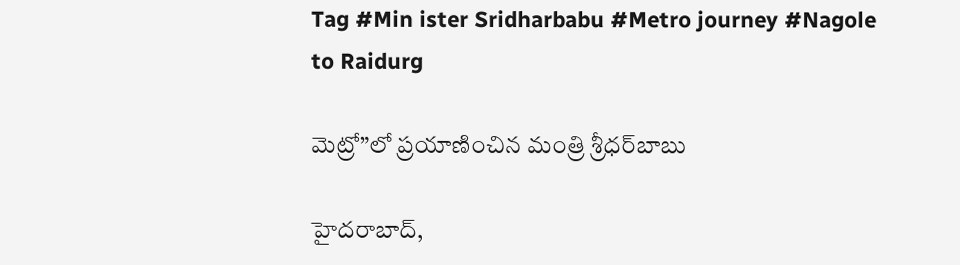Tag #Min ister Sridharbabu #Metro journey #Nagole to Raidurg

మెట్రో”లో ప్ర‌యాణించిన మంత్రి శ్రీ‌ధ‌ర్‌బాబు

హైద‌రాబాద్‌,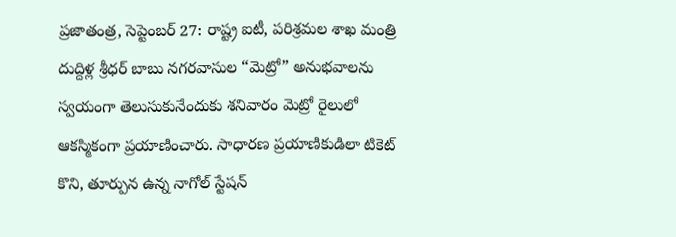ప్ర‌జాతంత్ర‌, సెప్టెంబ‌ర్ 27: రాష్ట్ర ఐటీ, పరిశ్రమల శాఖ మంత్రి దుద్దిళ్ల శ్రీధర్ బాబు నగరవాసుల “మెట్రో” అనుభవాలను స్వయంగా తెలుసుకునేందుకు శనివారం మెట్రో రైలులో ఆకస్మికంగా ప్రయాణించారు. సాధారణ ప్రయాణికుడిలా టికెట్ కొని, తూర్పున ఉన్న నాగోల్ స్టేషన్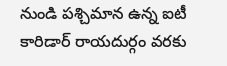నుండి పశ్చిమాన ఉన్న ఐటీ కారిడార్ రాయదుర్గం వరకు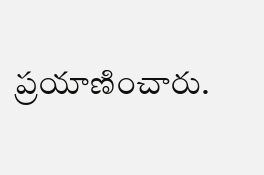ప్రయాణించారు.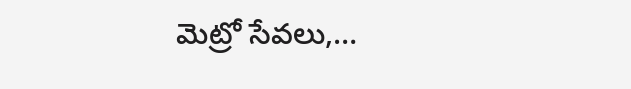మెట్రో సేవలు,…